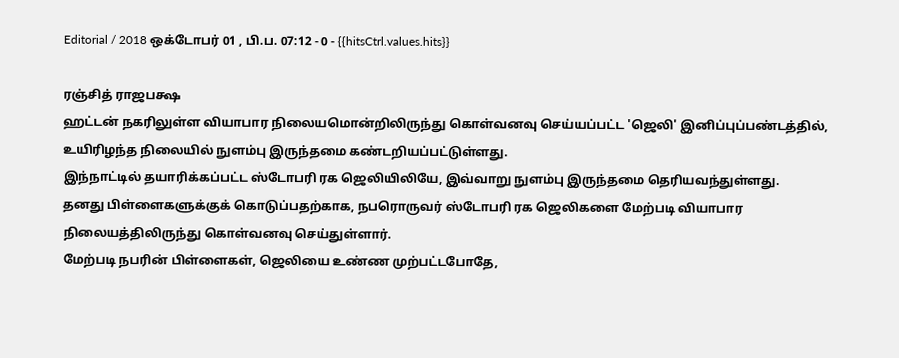Editorial / 2018 ஒக்டோபர் 01 , பி.ப. 07:12 - 0 - {{hitsCtrl.values.hits}}

ரஞ்சித் ராஜபக்ஷ
ஹட்டன் நகரிலுள்ள வியாபார நிலையமொன்றிலிருந்து கொள்வனவு செய்யப்பட்ட 'ஜெலி' இனிப்புப்பண்டத்தில், உயிரிழந்த நிலையில் நுளம்பு இருந்தமை கண்டறியப்பட்டுள்ளது.
இந்நாட்டில் தயாரிக்கப்பட்ட ஸ்டோபரி ரக ஜெலியிலியே, இவ்வாறு நுளம்பு இருந்தமை தெரியவந்துள்ளது.
தனது பிள்ளைகளுக்குக் கொடுப்பதற்காக, நபரொருவர் ஸ்டோபரி ரக ஜெலிகளை மேற்படி வியாபார நிலையத்திலிருந்து கொள்வனவு செய்துள்ளார்.
மேற்படி நபரின் பிள்ளைகள், ஜெலியை உண்ண முற்பட்டபோதே,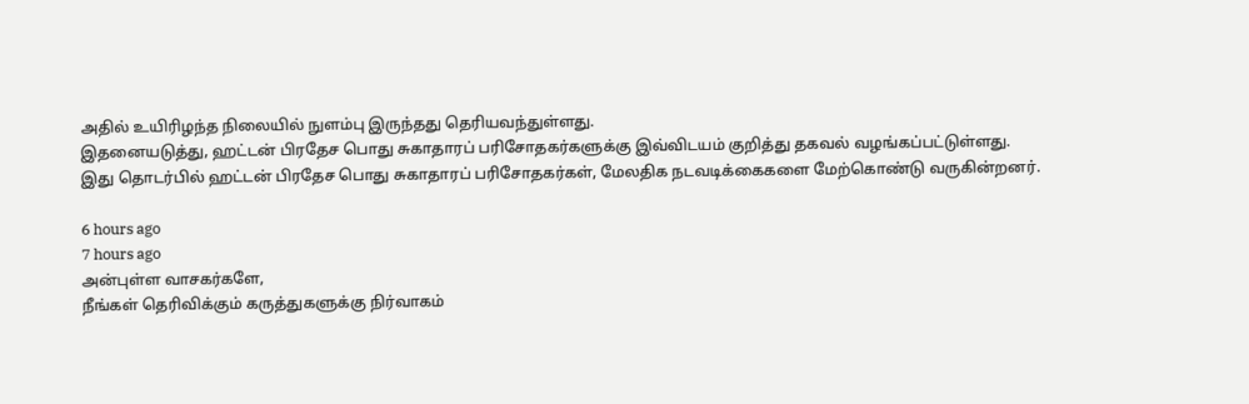அதில் உயிரிழந்த நிலையில் நுளம்பு இருந்தது தெரியவந்துள்ளது.
இதனையடுத்து, ஹட்டன் பிரதேச பொது சுகாதாரப் பரிசோதகர்களுக்கு இவ்விடயம் குறித்து தகவல் வழங்கப்பட்டுள்ளது.
இது தொடர்பில் ஹட்டன் பிரதேச பொது சுகாதாரப் பரிசோதகர்கள், மேலதிக நடவடிக்கைகளை மேற்கொண்டு வருகின்றனர்.

6 hours ago
7 hours ago
அன்புள்ள வாசகர்களே,
நீங்கள் தெரிவிக்கும் கருத்துகளுக்கு நிர்வாகம்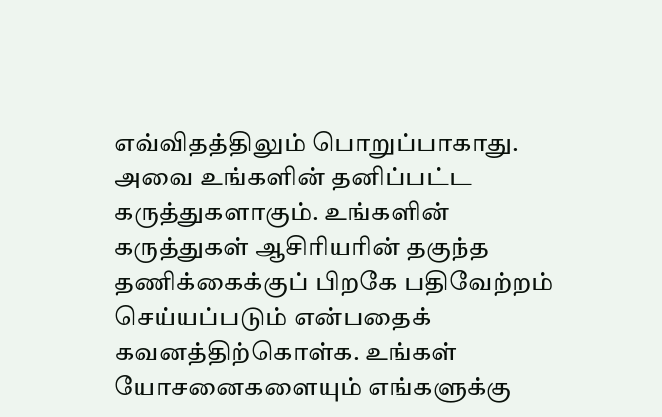எவ்விதத்திலும் பொறுப்பாகாது. அவை உங்களின் தனிப்பட்ட கருத்துகளாகும். உங்களின் கருத்துகள் ஆசிரியரின் தகுந்த தணிக்கைக்குப் பிறகே பதிவேற்றம் செய்யப்படும் என்பதைக் கவனத்திற்கொள்க. உங்கள் யோசனைகளையும் எங்களுக்கு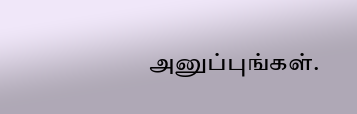அனுப்புங்கள்.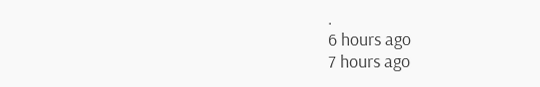.
6 hours ago
7 hours ago